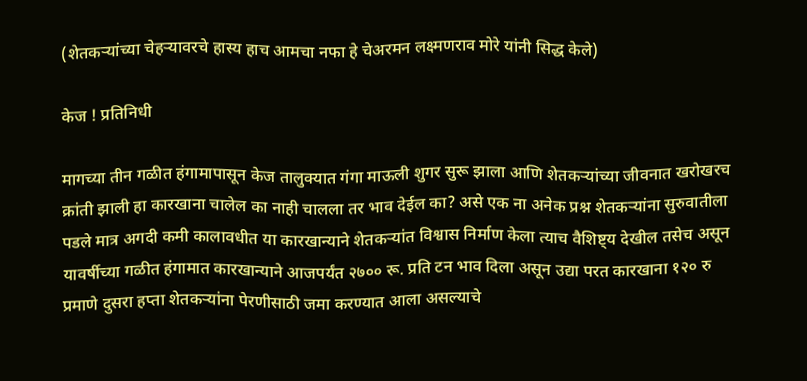(शेतकऱ्यांच्या चेहऱ्यावरचे हास्य हाच आमचा नफा हे चेअरमन लक्ष्मणराव मोरे यांनी सिद्ध केले)

केज ! प्रतिनिधी

मागच्या तीन गळीत हंगामापासून केज तालुक्यात गंगा माऊली शुगर सुरू झाला आणि शेतकऱ्यांच्या जीवनात खरोखरच क्रांती झाली हा कारखाना चालेल का नाही चालला तर भाव देईल का? असे एक ना अनेक प्रश्न शेतकऱ्यांना सुरुवातीला पडले मात्र अगदी कमी कालावधीत या कारखान्याने शेतकऱ्यांत विश्वास निर्माण केला त्याच वैशिष्ट्य देखील तसेच असून यावर्षीच्या गळीत हंगामात कारखान्याने आजपर्यंत २७०० रू. प्रति टन भाव दिला असून उद्या परत कारखाना १२० रु प्रमाणे दुसरा हप्ता शेतकऱ्यांना पेरणीसाठी जमा करण्यात आला असल्याचे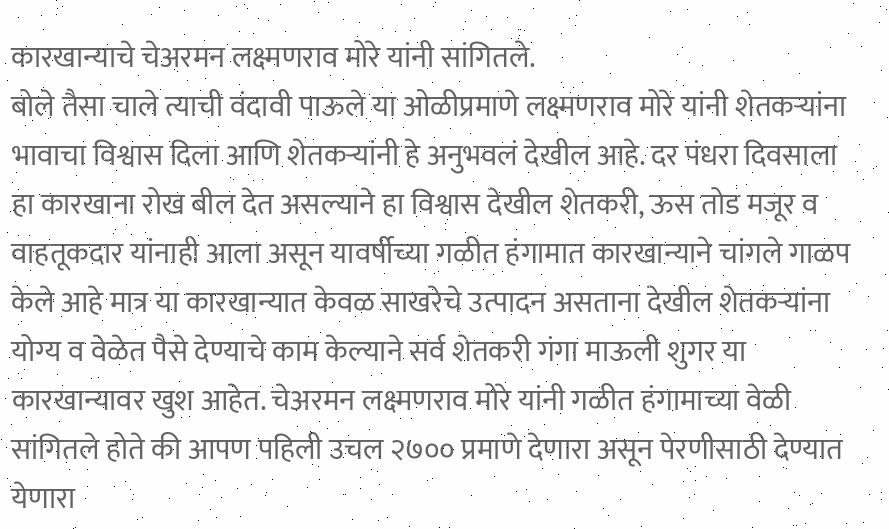कारखान्याचे चेअरमन लक्ष्मणराव मोरे यांनी सांगितले.
बोले तैसा चाले त्याची वंदावी पाऊले या ओळीप्रमाणे लक्ष्मणराव मोरे यांनी शेतकऱ्यांना भावाचा विश्वास दिला आणि शेतकऱ्यांनी हे अनुभवलं देखील आहे. दर पंधरा दिवसाला हा कारखाना रोख बील देत असल्याने हा विश्वास देखील शेतकरी, ऊस तोड मजूर व वाहतूकदार यांनाही आला असून यावर्षीच्या गळीत हंगामात कारखान्याने चांगले गाळप केले आहे मात्र या कारखान्यात केवळ साखरेचे उत्पादन असताना देखील शेतकऱ्यांना योग्य व वेळेत पैसे देण्याचे काम केल्याने सर्व शेतकरी गंगा माऊली शुगर या कारखान्यावर खुश आहेत. चेअरमन लक्ष्मणराव मोरे यांनी गळीत हंगामाच्या वेळी सांगितले होते की आपण पहिली उचल २७०० प्रमाणे देणारा असून पेरणीसाठी देण्यात येणारा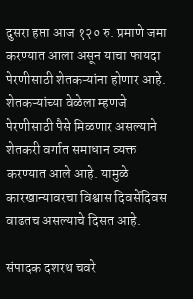दुसरा हप्ता आज १२० रु. प्रमाणे जमा करण्यात आला असून याचा फायदा पेरणीसाठी शेतकऱ्यांना होणार आहे. शेतकऱ्यांच्या वेळेला म्हणजे पेरणीसाठी पैसे मिळणार असल्याने शेतकरी वर्गात समाधान व्यक्त करण्यात आले आहे. यामुळे कारखान्यावरचा विश्वास दिवसेंदिवस वाढतच असल्याचे दिसत आहे.

संपादक दशरथ चवरे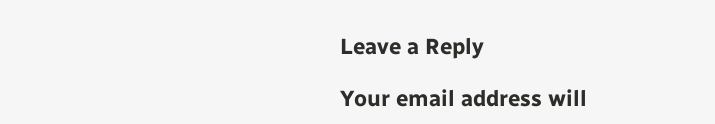Leave a Reply

Your email address will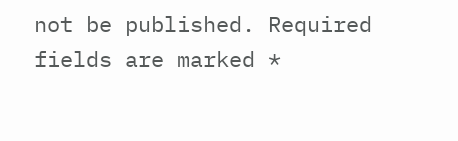not be published. Required fields are marked *